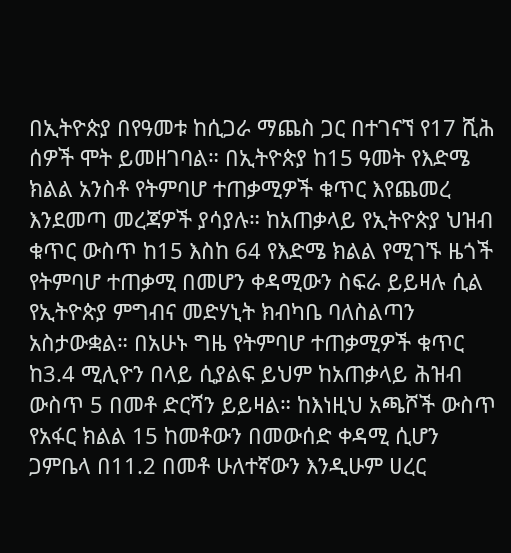በኢትዮጵያ በየዓመቱ ከሲጋራ ማጨስ ጋር በተገናኘ የ17 ሺሕ ሰዎች ሞት ይመዘገባል። በኢትዮጵያ ከ15 ዓመት የእድሜ ክልል አንስቶ የትምባሆ ተጠቃሚዎች ቁጥር እየጨመረ እንደመጣ መረጃዎች ያሳያሉ። ከአጠቃላይ የኢትዮጵያ ህዝብ ቁጥር ውስጥ ከ15 እስከ 64 የእድሜ ክልል የሚገኙ ዜጎች የትምባሆ ተጠቃሚ በመሆን ቀዳሚውን ስፍራ ይይዛሉ ሲል የኢትዮጵያ ምግብና መድሃኒት ክብካቤ ባለስልጣን አስታውቋል። በአሁኑ ግዜ የትምባሆ ተጠቃሚዎች ቁጥር ከ3.4 ሚሊዮን በላይ ሲያልፍ ይህም ከአጠቃላይ ሕዝብ ውስጥ 5 በመቶ ድርሻን ይይዛል። ከእነዚህ አጫሾች ውስጥ የአፋር ክልል 15 ከመቶውን በመውሰድ ቀዳሚ ሲሆን ጋምቤላ በ11.2 በመቶ ሁለተኛውን እንዲሁም ሀረር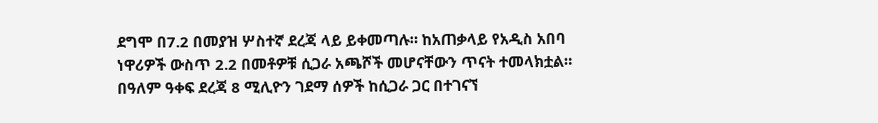ደግሞ በ7.2 በመያዝ ሦስተኛ ደረጃ ላይ ይቀመጣሉ። ከአጠቃላይ የአዲስ አበባ ነዋሪዎች ውስጥ 2.2 በመቶዎቹ ሲጋራ አጫሾች መሆናቸውን ጥናት ተመላክቷል። በዓለም ዓቀፍ ደረጃ 8 ሚሊዮን ገደማ ሰዎች ከሲጋራ ጋር በተገናኘ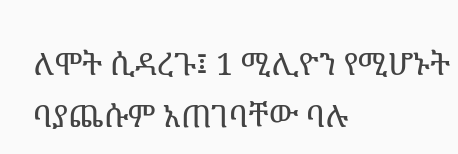ለሞት ሲዳረጉ፤ 1 ሚሊዮን የሚሆኑት ባያጨሱም አጠገባቸው ባሉ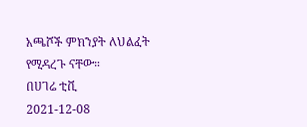አጫሾች ምክንያት ለህልፈት የሚዳረጉ ናቸው።
በሀገሬ ቲቪ
2021-12-08